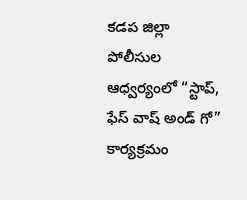కడప జిల్లా పోలీసుల ఆధ్వర్యంలో “స్టాప్, ఫేస్ వాష్ అండ్ గో” కార్యక్రమం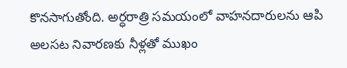కొనసాగుతోంది. అర్ధరాత్రి సమయంలో వాహనదారులను ఆపి అలసట నివారణకు నీళ్లతో ముఖం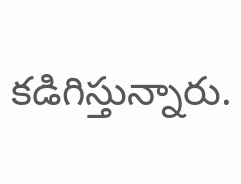కడిగిస్తున్నారు.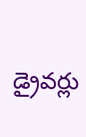డ్రైవర్లు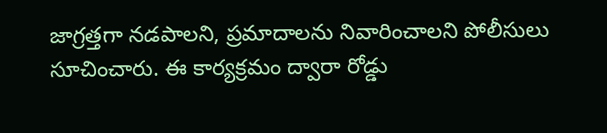జాగ్రత్తగా నడపాలని, ప్రమాదాలను నివారించాలని పోలీసులు సూచించారు. ఈ కార్యక్రమం ద్వారా రోడ్డు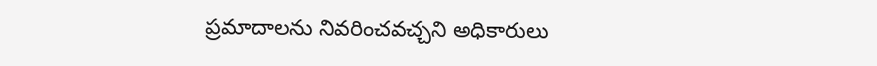ప్రమాదాలను నివరించవచ్చని అధికారులు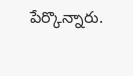పేర్కొన్నారు.